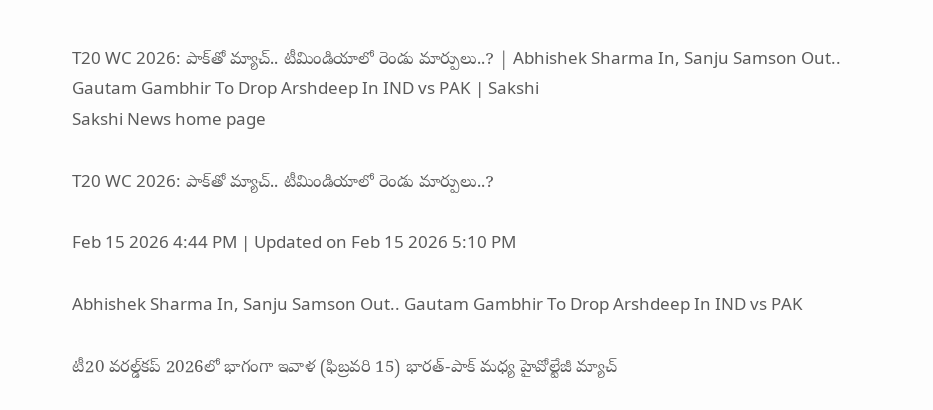T20 WC 2026: పాక్‌తో మ్యాచ్‌.. టీమిండియాలో రెండు మార్పులు..? | Abhishek Sharma In, Sanju Samson Out.. Gautam Gambhir To Drop Arshdeep In IND vs PAK | Sakshi
Sakshi News home page

T20 WC 2026: పాక్‌తో మ్యాచ్‌.. టీమిండియాలో రెండు మార్పులు..?

Feb 15 2026 4:44 PM | Updated on Feb 15 2026 5:10 PM

Abhishek Sharma In, Sanju Samson Out.. Gautam Gambhir To Drop Arshdeep In IND vs PAK

టీ20 వరల్డ్‌కప్‌ 2026లో భాగంగా ఇవాళ (ఫిబ్రవరి 15) భారత్‌-పాక్‌ మధ్య హైవోల్టేజీ మ్యాచ్‌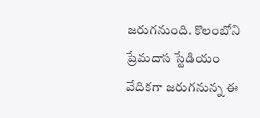జరుగనుంది. కొలంబోని ప్రేమదాస స్టేడియం వేదికగా జరుగనున్న ఈ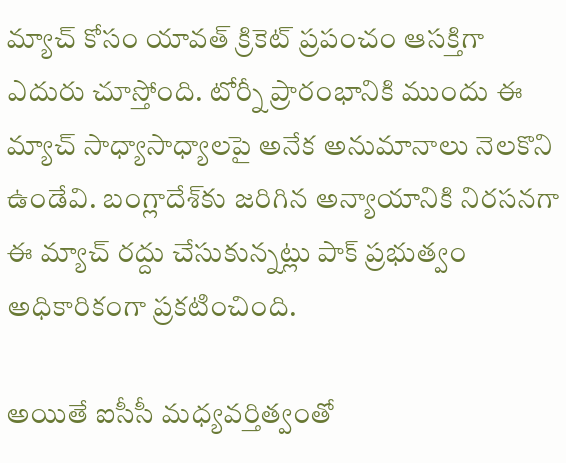మ్యాచ్‌ కోసం యావత్‌ క్రికెట్‌ ప్రపంచం ఆసక్తిగా ఎదురు చూస్తోంది. టోర్నీ ప్రారంభానికి ముందు ఈ మ్యాచ్‌ సాధ్యాసాధ్యాలపై అనేక అనుమానాలు నెలకొని ఉండేవి. బంగ్లాదేశ్‌కు జరిగిన అన్యాయానికి నిరసనగా ఈ మ్యాచ్‌ రద్దు చేసుకున్నట్లు పాక్‌ ప్రభుత్వం అధికారికంగా ప్రకటించింది.

అయితే ఐసీసీ మధ్యవర్తిత్వంతో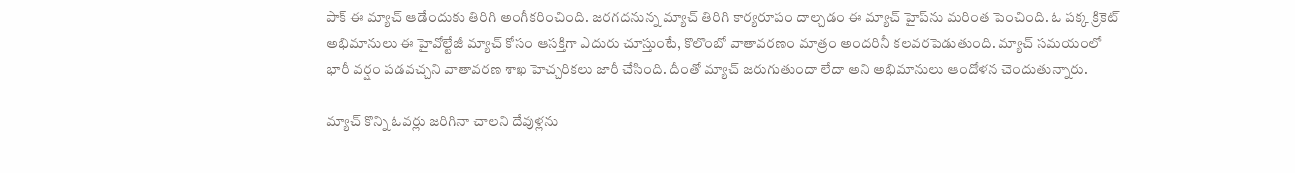పాక్‌ ఈ మ్యాచ్‌ ఆడేందుకు తిరిగి అంగీకరించింది. జరగదనున్న మ్యాచ్‌ తిరిగి కార్యరూపం దాల్చడం ఈ మ్యాచ్‌ హైప్‌ను మరింత పెంచింది. ఓ పక్క క్రికెట్‌ అభిమానులు ఈ హైవోల్టేజీ మ్యాచ్‌ కోసం ఆసక్తిగా ఎదురు చూస్తుంటే, కొలొంబో వాతావరణం మాత్రం అందరినీ కలవరపెడుతుంది. మ్యాచ్‌ సమయంలో భారీ వర్షం పడవచ్చని వాతావరణ శాఖ హెచ్చరికలు జారీ చేసింది. దీంతో మ్యాచ్‌ జరుగుతుందా లేదా అని అభిమానులు ఆందోళన చెందుతున్నారు.

మ్యాచ్‌ కొన్ని ఓవర్లు జరిగినా చాలని దేవుళ్లను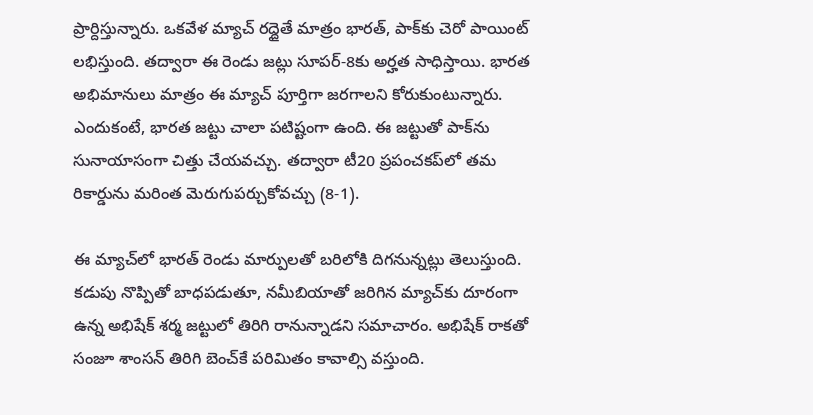ప్రార్దిస్తున్నారు. ఒకవేళ మ్యాచ్‌ రద్దైతే మాత్రం భారత్‌, పాక్‌కు చెరో పాయింట్‌ లభిస్తుంది. తద్వారా ఈ రెండు జట్లు సూపర్‌-8కు అర్హత సాధిస్తాయి. భారత అభిమానులు మాత్రం ఈ మ్యాచ్‌ పూర్తిగా జరగాలని కోరుకుంటున్నారు. ఎందుకంటే, భారత జట్టు చాలా పటిష్టంగా ఉంది. ఈ జట్టుతో పాక్‌ను సునాయాసంగా చిత్తు చేయవచ్చు. తద్వారా టీ20 ప్రపంచకప్‌లో తమ రికార్డును మరింత మెరుగుపర్చుకోవచ్చు (8-1).

ఈ మ్యాచ్‌లో భారత్‌ రెండు మార్పులతో బరిలోకి దిగనున్నట్లు తెలుస్తుంది. కడుపు నొప్పితో బాధపడుతూ, నమీబియాతో జరిగిన మ్యాచ్‌కు దూరంగా ఉన్న అభిషేక్‌ శర్మ జట్టులో తిరిగి రానున్నాడని సమాచారం. అభిషేక్‌ రాకతో సంజూ శాంసన్‌ తిరిగి బెంచ్‌కే పరిమితం కావాల్సి వస్తుంది.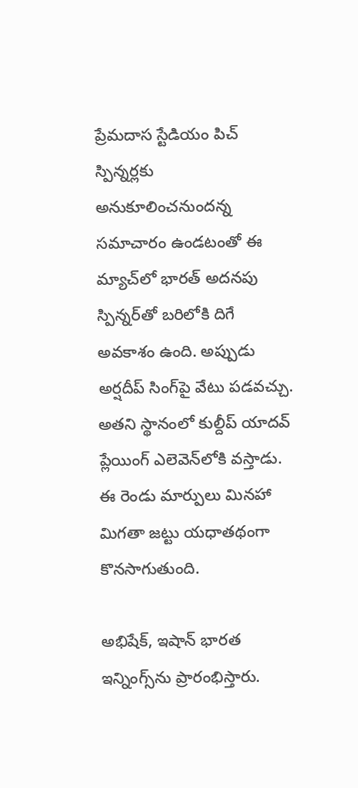ప్రేమదాస స్టేడియం పిచ్‌ స్పిన్నర్లకు అనుకూలించనుందన్న సమాచారం ఉండటంతో ఈ మ్యాచ్‌లో భారత్‌ అదనపు స్పిన్నర్‌తో బరిలోకి దిగే అవకాశం ఉంది. అప్పుడు అర్షదీప్‌ సింగ్‌పై వేటు పడవచ్చు. అతని స్థానంలో కుల్దీప్‌ యాదవ్‌ ప్లేయింగ్‌ ఎలెవెన్‌లోకి వస్తాడు. ఈ రెండు మార్పులు మినహా మిగతా జట్టు యధాతథంగా కొనసాగుతుంది.

అభిషేక్‌, ఇషాన్‌ భారత ఇన్నింగ్స్‌ను ప్రారంభిస్తారు.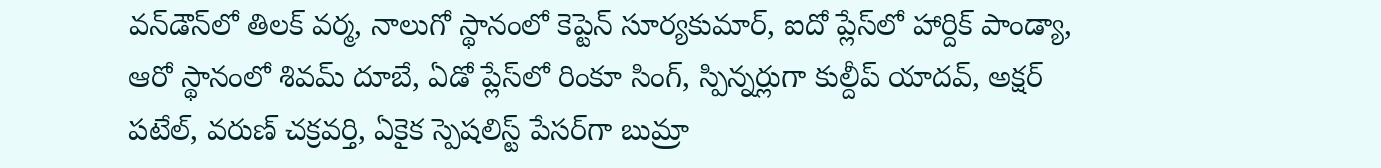వన్‌డౌన్‌లో తిలక్‌ వర్మ, నాలుగో స్థానంలో కెప్టెన్‌ సూర్యకుమార్‌, ఐదో ప్లేస్‌లో హార్దిక్‌ పాండ్యా, ఆరో స్థానంలో శివమ్‌ దూబే, ఏడో ప్లేస్‌లో రింకూ సింగ్‌, స్పిన్నర్లుగా కుల్దీప్‌ యాదవ్‌, అక్షర్‌ పటేల్‌, వరుణ్‌ చక్రవర్తి, ఏకైక స్పెషలిస్ట్‌ పేసర్‌గా బుమ్రా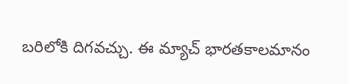బరిలోకి దిగవచ్చు. ఈ మ్యాచ్‌ భారతకాలమానం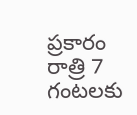ప్రకారం రాత్రి 7 గంటలకు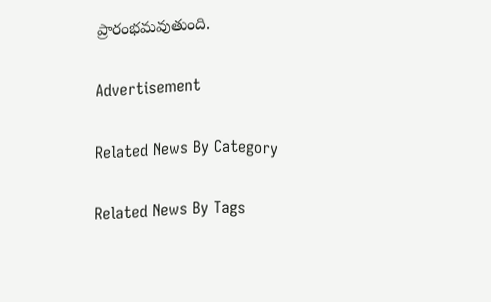ప్రారంభమవుతుంది.

Advertisement

Related News By Category

Related News By Tags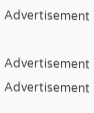Advertisement

Advertisement
Advertisement